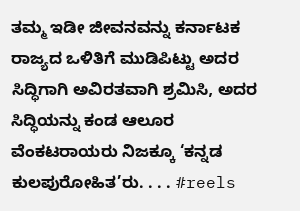ತಮ್ಮ ಇಡೀ ಜೀವನವನ್ನು ಕರ್ನಾಟಕ ರಾಜ್ಯದ ಒಳಿತಿಗೆ ಮುಡಿಪಿಟ್ಟು ಅದರ ಸಿದ್ಧಿಗಾಗಿ ಅವಿರತವಾಗಿ ಶ್ರಮಿಸಿ, ಅದರ ಸಿದ್ಧಿಯನ್ನು ಕಂಡ ಆಲೂರ ವೆಂಕಟರಾಯರು ನಿಜಕ್ಕೂ ‘ಕನ್ನಡ ಕುಲಪುರೋಹಿತ’ರು. . . . #reels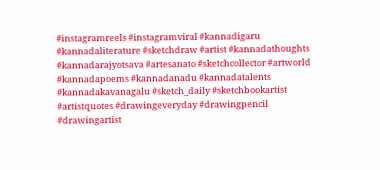#instagramreels #instagramviral #kannadigaru #kannadaliterature #sketchdraw #artist #kannadathoughts #kannadarajyotsava #artesanato #sketchcollector #artworld #kannadapoems #kannadanadu #kannadatalents #kannadakavanagalu #sketch_daily #sketchbookartist #artistquotes #drawingeveryday #drawingpencil #drawingartist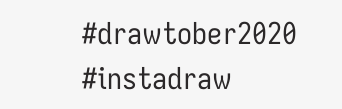#drawtober2020 #instadraw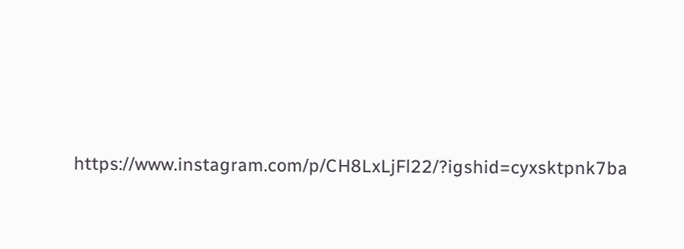https://www.instagram.com/p/CH8LxLjFl22/?igshid=cyxsktpnk7ba